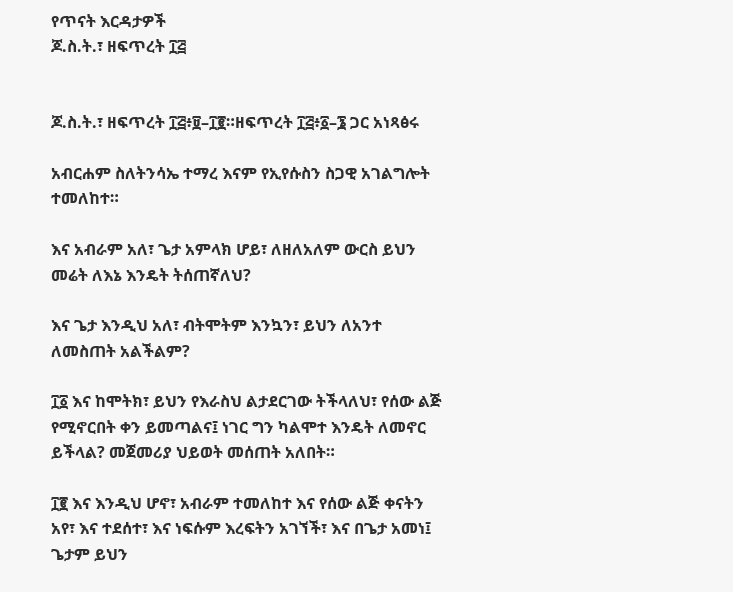የጥናት እርዳታዎች
ጆ.ስ.ት.፣ ዘፍጥረት ፲፭


ጆ.ስ.ት.፣ ዘፍጥረት ፲፭፥፱–፲፪።ዘፍጥረት ፲፭፥፩–፮ ጋር አነጻፅሩ

አብርሐም ስለትንሳኤ ተማረ እናም የኢየሱስን ስጋዊ አገልግሎት ተመለከተ።

እና አብራም አለ፣ ጌታ አምላክ ሆይ፣ ለዘለአለም ውርስ ይህን መሬት ለእኔ እንዴት ትሰጠኛለህ?

እና ጌታ እንዲህ አለ፣ ብትሞትም እንኳን፣ ይህን ለአንተ ለመስጠት አልችልም?

፲፩ እና ከሞትክ፣ ይህን የእራስህ ልታደርገው ትችላለህ፣ የሰው ልጅ የሚኖርበት ቀን ይመጣልና፤ ነገር ግን ካልሞተ እንዴት ለመኖር ይችላል? መጀመሪያ ህይወት መሰጠት አለበት።

፲፪ እና እንዲህ ሆኖ፣ አብራም ተመለከተ እና የሰው ልጅ ቀናትን አየ፣ እና ተደሰተ፣ እና ነፍሱም እረፍትን አገኘች፣ እና በጌታ አመነ፤ ጌታም ይህን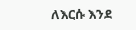ለእርሱ እንደ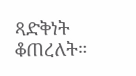ጻድቅነት ቆጠረለት።